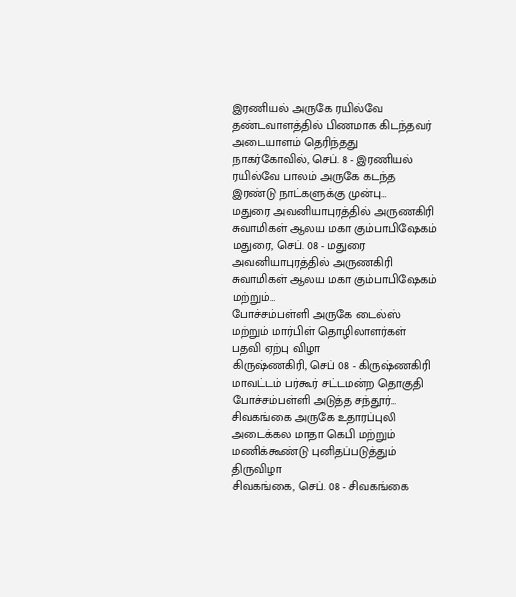இரணியல் அருகே ரயில்வே தண்டவாளத்தில் பிணமாக கிடந்தவர் அடையாளம் தெரிந்தது
நாகர்கோவில், செப். 8 - இரணியல் ரயில்வே பாலம் அருகே கடந்த இரண்டு நாட்களுக்கு முன்பு…
மதுரை அவனியாபுரத்தில் அருணகிரி சுவாமிகள் ஆலய மகா கும்பாபிஷேகம்
மதுரை, செப். 08 - மதுரை அவனியாபுரத்தில் அருணகிரி சுவாமிகள் ஆலய மகா கும்பாபிஷேகம் மற்றும்…
போச்சம்பள்ளி அருகே டைல்ஸ் மற்றும் மார்பிள் தொழிலாளர்கள் பதவி ஏற்பு விழா
கிருஷ்ணகிரி, செப் 08 - கிருஷ்ணகிரி மாவட்டம் பர்கூர் சட்டமன்ற தொகுதி போச்சம்பள்ளி அடுத்த சந்தூர்…
சிவகங்கை அருகே உதாரப்புலி அடைக்கல மாதா கெபி மற்றும் மணிக்கூண்டு புனிதப்படுத்தும் திருவிழா
சிவகங்கை, செப். 08 - சிவகங்கை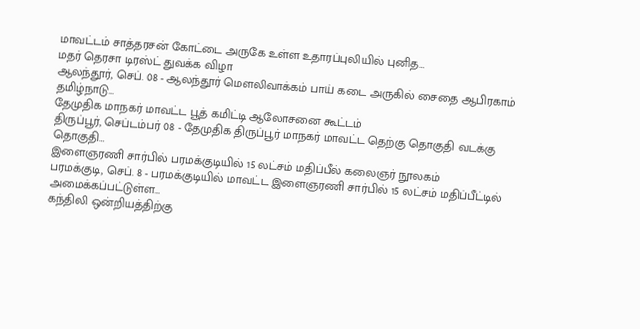மாவட்டம் சாத்தரசன் கோட்டை அருகே உள்ள உதாரப்புலியில் புனித…
மதர் தெரசா டிரஸ்ட் துவக்க விழா
ஆலந்தூர், செப். 08 - ஆலந்தூர் மௌலிவாக்கம் பாய் கடை அருகில் சைதை ஆபிரகாம் தமிழ்நாடு…
தேமுதிக மாநகர் மாவட்ட பூத் கமிட்டி ஆலோசனை கூட்டம்
திருப்பூர், செப்டம்பர் 08 - தேமுதிக திருப்பூர் மாநகர் மாவட்ட தெற்கு தொகுதி வடக்கு தொகுதி…
இளைஞரணி சார்பில் பரமக்குடியில் 15 லட்சம் மதிப்பீல் கலைஞர் நூலகம்
பரமக்குடி, செப். 8 - பரமக்குடியில் மாவட்ட இளைஞரணி சார்பில் 15 லட்சம் மதிப்பீட்டில் அமைக்கப்பட்டுள்ள…
கந்திலி ஒன்றியத்திற்கு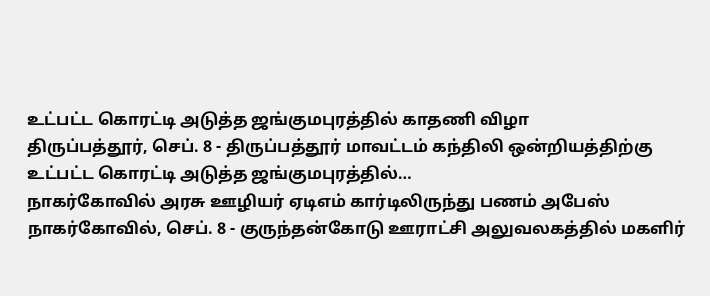உட்பட்ட கொரட்டி அடுத்த ஜங்குமபுரத்தில் காதணி விழா
திருப்பத்தூர், செப். 8 - திருப்பத்தூர் மாவட்டம் கந்திலி ஒன்றியத்திற்கு உட்பட்ட கொரட்டி அடுத்த ஜங்குமபுரத்தில்…
நாகர்கோவில் அரசு ஊழியர் ஏடிஎம் கார்டிலிருந்து பணம் அபேஸ்
நாகர்கோவில், செப். 8 - குருந்தன்கோடு ஊராட்சி அலுவலகத்தில் மகளிர்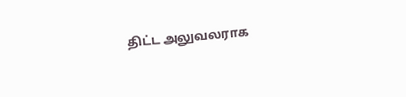திட்ட அலுவலராக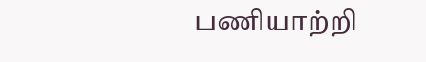பணியாற்றி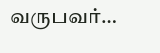வருபவர்…